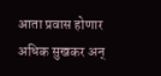आता प्रवास होणार अधिक सुखकर अन्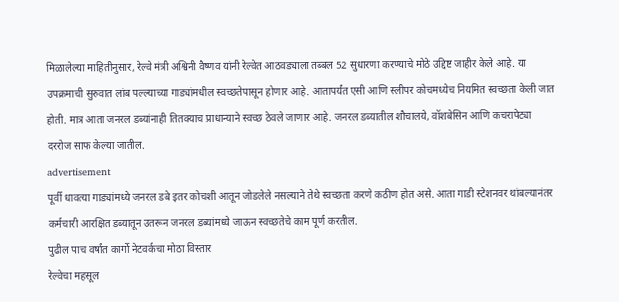मिळालेल्या माहितीनुसार, रेल्वे मंत्री अश्विनी वैष्णव यांनी रेल्वेत आठवड्याला तब्बल 52 सुधारणा करण्याचे मोठे उद्दिष्ट जाहीर केले आहे. या उपक्रमाची सुरुवात लांब पल्ल्याच्या गाड्यांमधील स्वच्छतेपासून होणार आहे. आतापर्यंत एसी आणि स्लीपर कोचमध्येच नियमित स्वच्छता केली जात होती. मात्र आता जनरल डब्यांनाही तितक्याच प्राधान्याने स्वच्छ ठेवले जाणार आहे. जनरल डब्यातील शौचालये, वॉशबेसिन आणि कचरापेट्या दररोज साफ केल्या जातील.
advertisement
पूर्वी धावत्या गाड्यांमध्ये जनरल डबे इतर कोचशी आतून जोडलेले नसल्याने तेथे स्वच्छता करणे कठीण होत असे. आता गाडी स्टेशनवर थांबल्यानंतर कर्मचारी आरक्षित डब्यातून उतरून जनरल डब्यांमध्ये जाऊन स्वच्छतेचे काम पूर्ण करतील.
पुढील पाच वर्षांत कार्गो नेटवर्कचा मोठा विस्तार
रेल्वेचा महसूल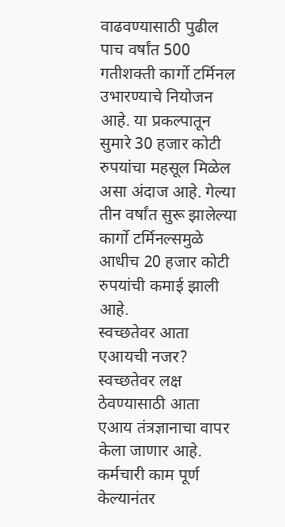वाढवण्यासाठी पुढील पाच वर्षांत 500 गतीशक्ती कार्गो टर्मिनल उभारण्याचे नियोजन आहे. या प्रकल्पातून सुमारे 30 हजार कोटी रुपयांचा महसूल मिळेल असा अंदाज आहे. गेल्या तीन वर्षांत सुरू झालेल्या कार्गो टर्मिनल्समुळे आधीच 20 हजार कोटी रुपयांची कमाई झाली आहे.
स्वच्छतेवर आता एआयची नजर?
स्वच्छतेवर लक्ष ठेवण्यासाठी आता एआय तंत्रज्ञानाचा वापर केला जाणार आहे. कर्मचारी काम पूर्ण केल्यानंतर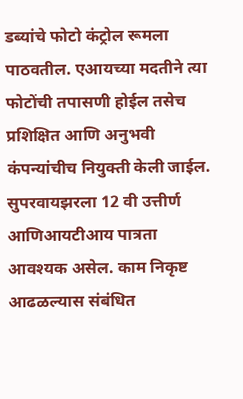डब्यांचे फोटो कंट्रोल रूमला पाठवतील. एआयच्या मदतीने त्या फोटोंची तपासणी होईल तसेच प्रशिक्षित आणि अनुभवी कंपन्यांचीच नियुक्ती केली जाईल. सुपरवायझरला 12 वी उत्तीर्ण आणिआयटीआय पात्रता आवश्यक असेल. काम निकृष्ट आढळल्यास संबंधित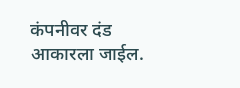कंपनीवर दंड आकारला जाईल.